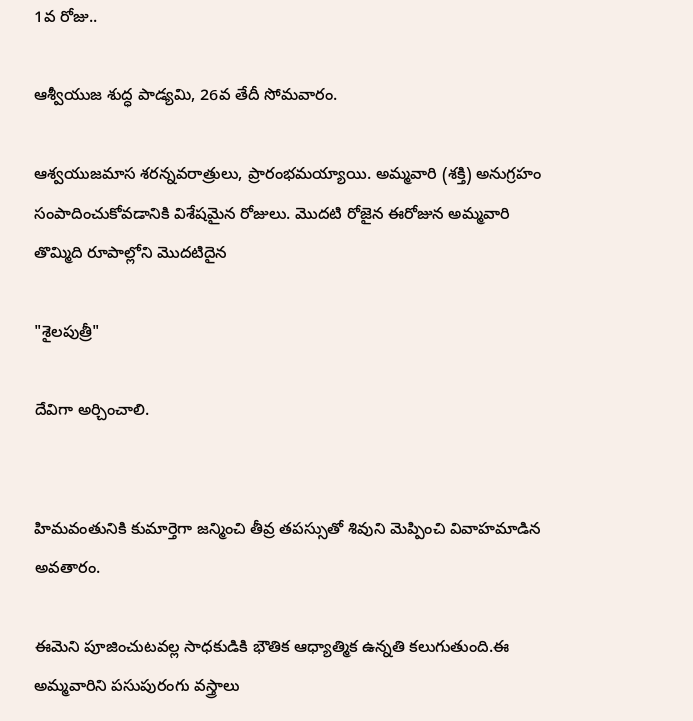1వ రోజు..

ఆశ్వీయుజ శుద్ధ పాడ్యమి, 26వ తేదీ సోమవారం.

ఆశ్వయుజమాస శరన్నవరాత్రులు, ప్రారంభమయ్యాయి. అమ్మవారి (శక్తి) అనుగ్రహం సంపాదించుకోవడానికి విశేషమైన రోజులు. మొదటి రోజైన ఈరోజున అమ్మవారి తొమ్మిది రూపాల్లోని మొదటిదైన

"శైలపుత్రీ"

దేవిగా అర్చించాలి.


హిమవంతునికి కుమార్తెగా జన్మించి తీవ్ర తపస్సుతో శివుని మెప్పించి వివాహమాడిన అవతారం.

ఈమెని పూజించుటవల్ల సాధకుడికి భౌతిక ఆధ్యాత్మిక ఉన్నతి కలుగుతుంది.ఈ అమ్మవారిని పసుపురంగు వస్త్రాలు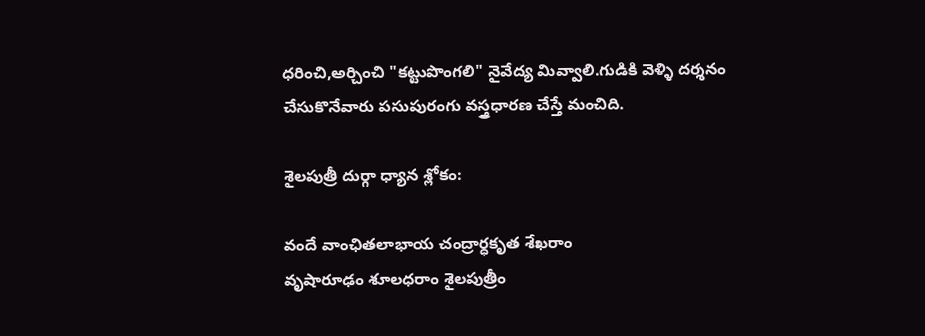ధరించి,అర్చించి "కట్టుపొంగలి" నైవేద్య మివ్వాలి.గుడికి వెళ్ళి దర్శనం చేసుకొనేవారు పసుపురంగు వస్త్రధారణ చేస్తే మంచిది.

శైలపుత్రీ దుర్గా ధ్యాన శ్లోకం:

వందే వాంఛితలాభాయ చంద్రార్ధకృత శేఖరాం
వృషారూఢం శూలధరాం శైలపుత్రీం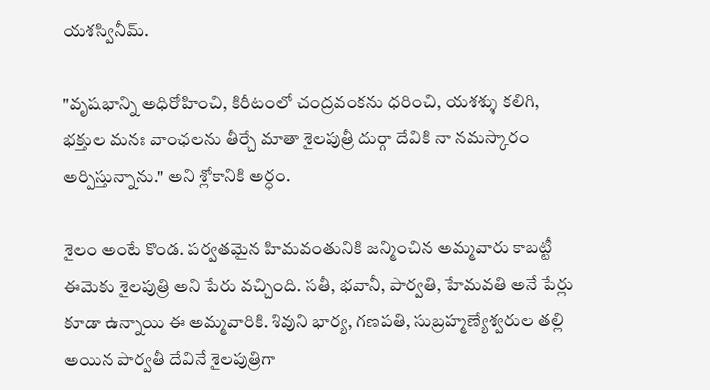యశస్వినీమ్.

"వృషభాన్ని అధిరోహించి, కిరీటంలో చంద్రవంకను ధరించి, యశశ్శు కలిగి, భక్తుల మనః వాంఛలను తీర్చే మాతా శైలపుత్రీ దుర్గా దేవికి నా నమస్కారం అర్పిస్తున్నాను." అని శ్లోకానికి అర్ధం.

శైలం అంటే కొండ. పర్వతమైన హిమవంతునికి జన్మించిన అమ్మవారు కాబట్టీ ఈమెకు శైలపుత్రి అని పేరు వచ్చింది. సతీ, భవానీ, పార్వతి, హేమవతి అనే పేర్లు కూడా ఉన్నాయి ఈ అమ్మవారికి. శివుని భార్య, గణపతి, సుబ్రహ్మణ్యేశ్వరుల తల్లి అయిన పార్వతీ దేవినే శైలపుత్రిగా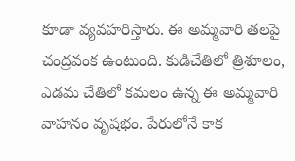కూడా వ్యవహరిస్తారు. ఈ అమ్మవారి తలపై చంద్రవంక ఉంటుంది. కుడిచేతిలో త్రిశూలం, ఎడమ చేతిలో కమలం ఉన్న ఈ అమ్మవారి వాహనం వృషభం. పేరులోనే కాక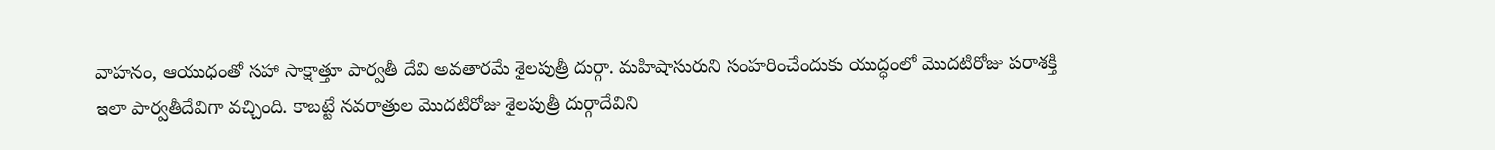వాహనం, ఆయుధంతో సహా సాక్షాత్తూ పార్వతీ దేవి అవతారమే శైలపుత్రీ దుర్గా. మహిషాసురుని సంహరించేందుకు యుద్ధంలో మొదటిరోజు పరాశక్తి ఇలా పార్వతీదేవిగా వచ్చింది. కాబట్టే నవరాత్రుల మొదటిరోజు శైలపుత్రీ దుర్గాదేవిని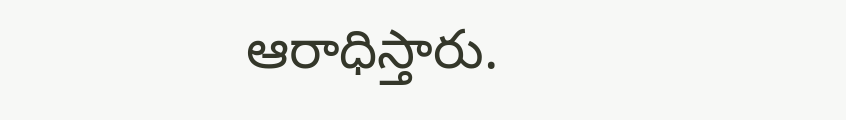ఆరాధిస్తారు.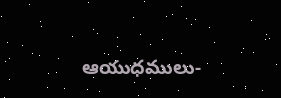ఆయుధములు-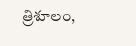త్రిశూలం,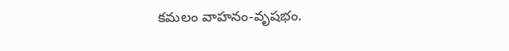కమలం వాహనం-వృషభం.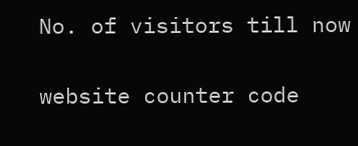No. of visitors till now

website counter code